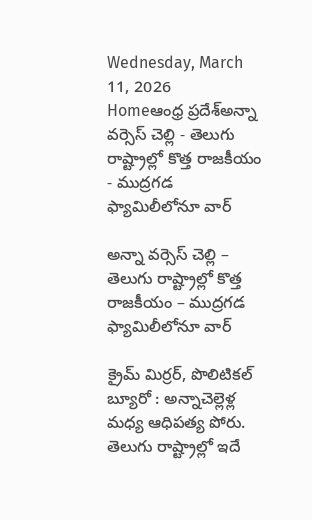Wednesday, March 11, 2026
Homeఆంధ్ర ప్రదేశ్అన్నా వర్సెస్‌ చెల్లి - తెలుగు రాష్ట్రాల్లో కొత్త రాజకీయం - ముద్రగడ ఫ్యామిలీలోనూ వార్‌

అన్నా వర్సెస్‌ చెల్లి – తెలుగు రాష్ట్రాల్లో కొత్త రాజకీయం – ముద్రగడ ఫ్యామిలీలోనూ వార్‌

క్రైమ్ మిర్రర్, పొలిటికల్ బ్యూరో : అన్నాచెల్లెళ్ల మధ్య ఆధిపత్య పోరు. తెలుగు రాష్ట్రాల్లో ఇదే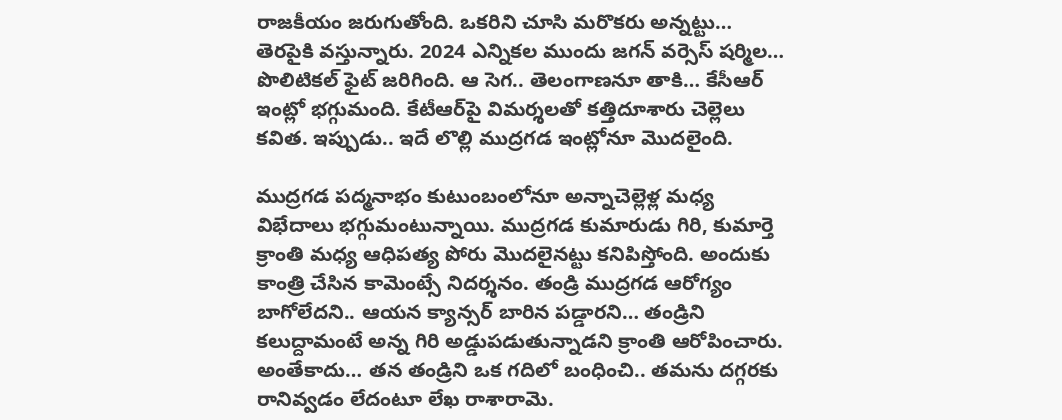రాజకీయం జరుగుతోంది. ఒకరిని చూసి మరొకరు అన్నట్టు… తెరపైకి వస్తున్నారు. 2024 ఎన్నికల ముందు జగన్‌ వర్సెస్‌ షర్మిల… పొలిటికల్‌ ఫైట్‌ జరిగింది. ఆ సెగ.. తెలంగాణనూ తాకి… కేసీఆర్‌ ఇంట్లో భగ్గుమంది. కేటీఆర్‌పై విమర్శలతో కత్తిదూశారు చెల్లెలు కవిత. ఇప్పుడు.. ఇదే లొల్లి ముద్రగడ ఇంట్లోనూ మొదలైంది.

ముద్రగడ పద్మనాభం కుటుంబంలోనూ అన్నాచెల్లెళ్ల మధ్య విభేదాలు భగ్గుమంటున్నాయి. ముద్రగడ కుమారుడు గిరి, కుమార్తె క్రాంతి మధ్య ఆధిపత్య పోరు మొదలైనట్టు కనిపిస్తోంది. అందుకు కాంత్రి చేసిన కామెంట్సే నిదర్శనం. తండ్రి ముద్రగడ ఆరోగ్యం బాగోలేదని.. ఆయన క్యాన్సర్‌ బారిన పడ్డారని… తండ్రిని కలుద్దామంటే అన్న గిరి అడ్డుపడుతున్నాడని క్రాంతి ఆరోపించారు. అంతేకాదు… తన తండ్రిని ఒక గదిలో బంధించి.. తమను దగ్గరకు రానివ్వడం లేదంటూ లేఖ రాశారామె.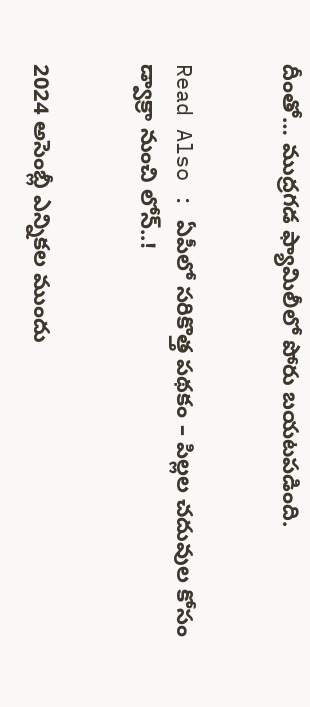దీంతో… ముద్రగడ ఫ్యామిలీలో పోరు బయటపడింది.


Read Also : ఏపీలో సరికొత్త పథకం – పిల్లల చదువుల కోసం డ్వాక్రా నుంచి లోన్‌..!


2024 అసెంబ్లీ ఎన్నికల ముందు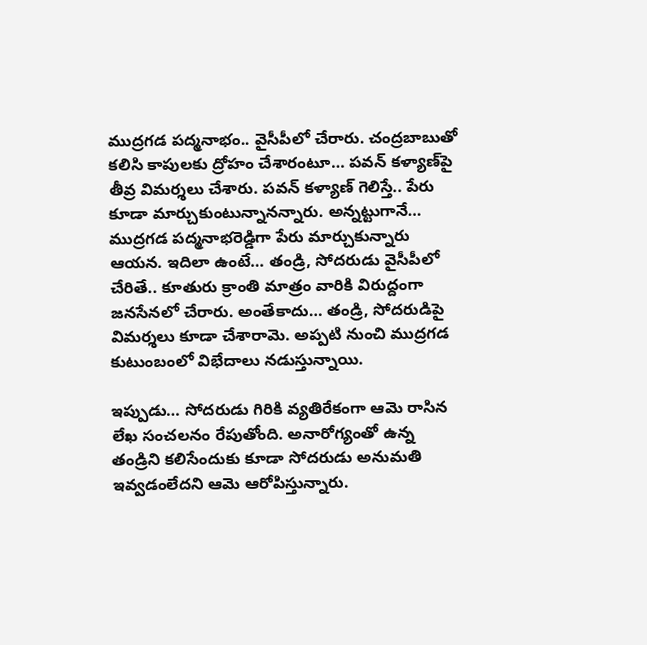ముద్రగడ పద్మనాభం.. వైసీపీలో చేరారు. చంద్రబాబుతో కలిసి కాపులకు ద్రోహం చేశారంటూ… పవన్‌ కళ్యాణ్‌పై తీవ్ర విమర్శలు చేశారు. పవన్‌ కళ్యాణ్‌ గెలిస్తే.. పేరు కూడా మార్చుకుంటున్నానన్నారు. అన్నట్టుగానే… ముద్రగడ పద్మనాభరెడ్డిగా పేరు మార్చుకున్నారు ఆయన. ఇదిలా ఉంటే… తండ్రి, సోదరుడు వైసీపీలో చేరితే.. కూతురు క్రాంతి మాత్రం వారికి విరుద్దంగా జనసేనలో చేరారు. అంతేకాదు… తండ్రి, సోదరుడిపై విమర్శలు కూడా చేశారామె. అప్పటి నుంచి ముద్రగడ కుటుంబంలో విభేదాలు నడుస్తున్నాయి.

ఇప్పుడు… సోదరుడు గిరికి వ్యతిరేకంగా ఆమె రాసిన లేఖ సంచలనం రేపుతోంది. అనారోగ్యంతో ఉన్న తండ్రిని కలిసేందుకు కూడా సోదరుడు అనుమతి ఇవ్వడంలేదని ఆమె ఆరోపిస్తున్నారు.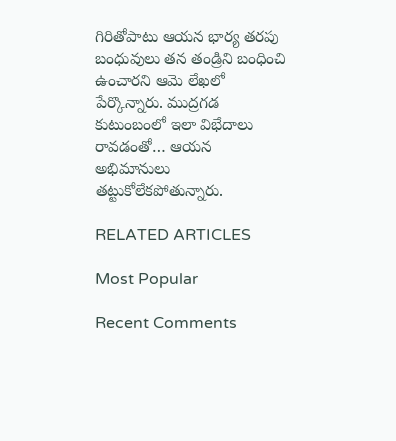గిరితోపాటు ఆయన భార్య తరపు బంధువులు తన తండ్రిని బంధించి ఉంచారని ఆమె లేఖలో పేర్కొన్నారు. ముద్రగడ కుటుంబంలో ఇలా విభేదాలు రావడంతో… ఆయన అభిమానులు తట్టుకోలేకపోతున్నారు.

RELATED ARTICLES

Most Popular

Recent Comments